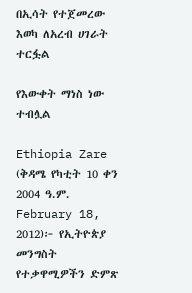በኢሳት የተጀመረው እወካ ለአረብ ሀገራት ተርፏል

የእውቀት ማነስ ነው ተብሏል

Ethiopia Zare (ቅዳሜ የካቲት 10 ቀን 2004 ዓ.ም. February 18, 2012)፦ የኢትዮጵያ መንግስት የተቃዋሚዎችን ድምጽ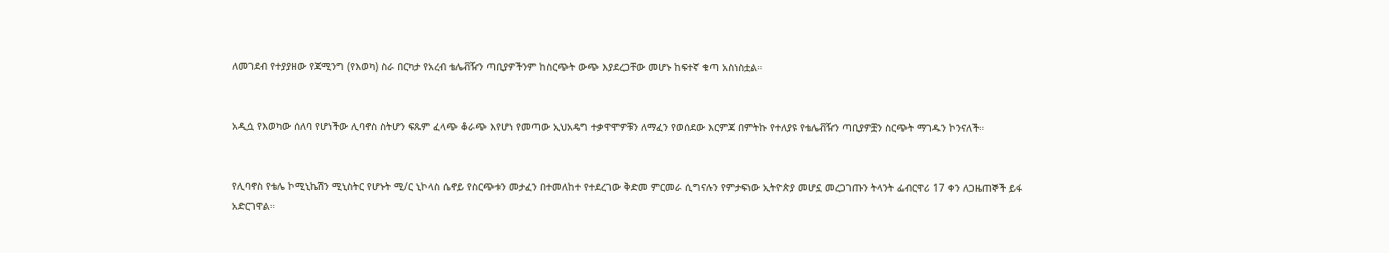ለመገደብ የተያያዘው የጃሚንግ (የእወካ) ስራ በርካታ የአረብ ቴሌቭዥን ጣቢያዎችንም ከስርጭት ውጭ እያደረጋቸው መሆኑ ከፍተኛ ቁጣ አስነስቷል።


አዲሷ የእወካው ሰለባ የሆነችው ሊባኖስ ስትሆን ፍጹም ፈላጭ ቆራጭ እየሆነ የመጣው ኢህአዴግ ተቃዋሞዎቹን ለማፈን የወሰደው እርምጃ በምትኩ የተለያዩ የቴሌቭዥን ጣቢያዎቿን ስርጭት ማገዱን ኮንናለች።


የሊባኖስ የቴሌ ኮሚኒኬሽን ሚኒስትር የሆኑት ሚ/ር ኒኮላስ ሴኖይ የስርጭቱን መታፈን በተመለከተ የተደረገው ቅድመ ምርመራ ሲግናሉን የምታፍነው ኢትዮጵያ መሆኗ መረጋገጡን ትላንት ፌብርዋሪ 17 ቀን ለጋዜጠኞች ይፋ አድርገዋል።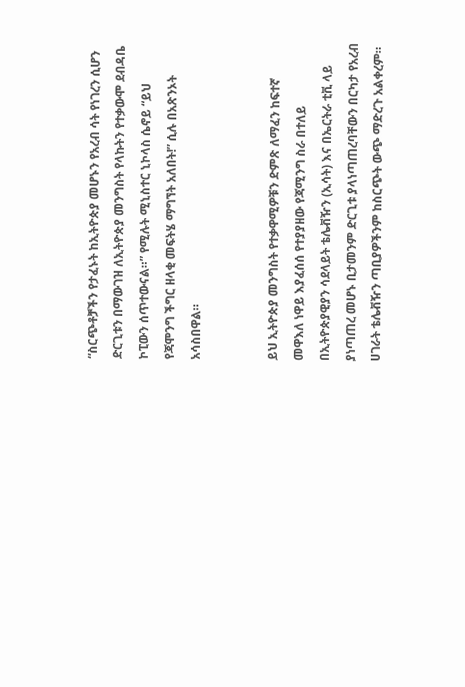“ስርጭቶቻችን የታፈኑት ከኢትዮጵያ መሆኑን የአረብ ሳት የነገረን ሲሆን ድርጊቱን በማውገዝ ለኢትዮጵያ መንግስት የላኩትን የተቃውሞ ደብዳቤ ኮፒውን ሰጥተውናል።” የሚሉት ሚኒስተር ኒኮላስ ሴኖይ “ይህ የጃሞንግ ችግር ዘላቂ መፍትሄ ማግኘት አለበት!” ሲሉ በአጽንኦት አሳስበዋል።


ይህ ኢትዮጵያ መንግስት የተቃዋሚዎቹን ድምጽ ለማፈን ከፍተኛ መዋእለ ነዋይ እያፈሰሰ የተያያዘው የጃሚንግ ስራ በተለይ በኢትዮጵያዊያን ሳደላይት ቴሌቭዥን (ኢሳት) እና በኤርትራ ቲቪ ላይ ያነጣጠረ መሆኑ ቢታመንም ድርጊቱ ያላነጣጠረባቸውን በርካታ የአረብ ሀገራት ቴሌቭዥን ጣቢያዎችንም ከስርጭት ውጭ ማድረጉ አልቀረም።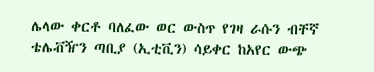ሌላው ቀርቶ ባለፈው ወር ውስጥ የገዛ ራሱን ብቸኛ ቴሌቭዥን ጣቢያ (ኢቲቪን) ሳይቀር ከአየር ውጭ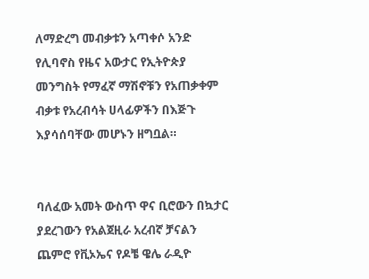ለማድረግ መብቃቱን አጣቀሶ አንድ የሊባኖስ የዜና አውታር የኢትዮጵያ መንግስት የማፈኛ ማሽኖቹን የአጠቃቀም ብቃቱ የአረብሳት ሀላፊዎችን በእጅጉ እያሳሰባቸው መሆኑን ዘግቧል።


ባለፈው አመት ውስጥ ዋና ቢሮውን በኳታር ያደረገውን የአልጀዚራ አረብኛ ቻናልን ጨምሮ የቪኦኤና የዶቼ ዌሌ ራዲዮ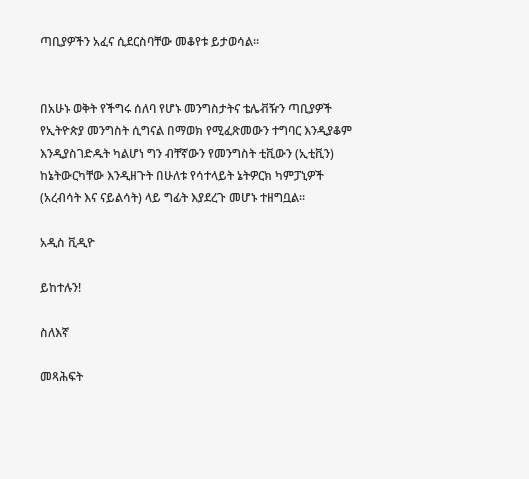ጣቢያዎችን አፈና ሲደርስባቸው መቆየቱ ይታወሳል።


በአሁኑ ወቅት የችግሩ ሰለባ የሆኑ መንግስታትና ቴሌቭዥን ጣቢያዎች የኢትዮጵያ መንግስት ሲግናል በማወክ የሚፈጽመውን ተግባር እንዲያቆም እንዲያስገድዱት ካልሆነ ግን ብቸኛውን የመንግስት ቲቪውን (ኢቲቪን) ከኔትውርካቸው እንዲዘጉት በሁለቱ የሳተላይት ኔትዎርክ ካምፓኒዎች (አረብሳት እና ናይልሳት) ላይ ግፊት እያደረጉ መሆኑ ተዘግቧል።

አዲስ ቪዲዮ

ይከተሉን!

ስለእኛ

መጻሕፍት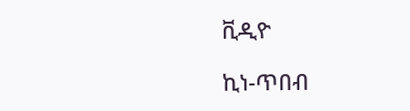ቪዲዮ

ኪነ-ጥበብ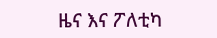ዜና እና ፖለቲካ